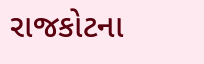રાજકોટના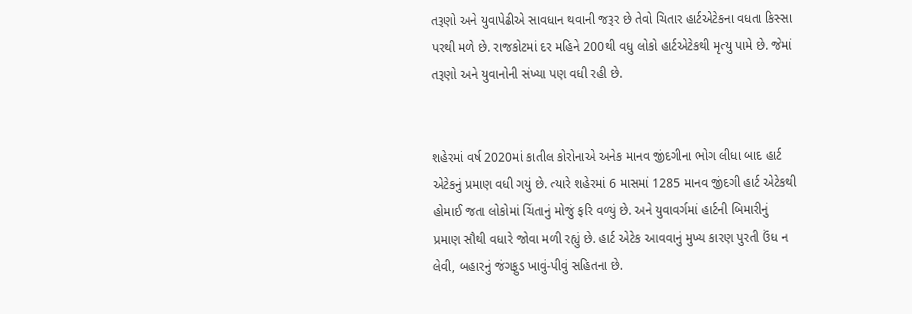તરૂણો અને યુવાપેઢીએ સાવધાન થવાની જરૂર છે તેવો ચિતાર હાર્ટએટેકના વધતા કિસ્સા પરથી મળે છે. રાજકોટમાં દર મહિને 200થી વધુ લોકો હાર્ટએટેકથી મૃત્યુ પામે છે. જેમાં તરૂણો અને યુવાનોની સંખ્યા પણ વધી રહી છે.


શહેરમાં વર્ષ 2020માં કાતીલ કોરોનાએ અનેક માનવ જીંદગીના ભોગ લીધા બાદ હાર્ટ એટેકનું પ્રમાણ વધી ગયું છે. ત્યારે શહેરમાં 6 માસમાં 1285 માનવ જીંદગી હાર્ટ એટેકથી હોમાઈ જતા લોકોમાં ચિંતાનું મોજું ફરિ વળ્યું છે. અને યુવાવર્ગમાં હાર્ટની બિમારીનું પ્રમાણ સૌથી વધારે જોવા મળી રહ્યું છે. હાર્ટ એટેક આવવાનું મુખ્ય કારણ પુરતી ઉંધ ન લેવી, બહારનું જંગફુડ ખાવું-પીવું સહિતના છે.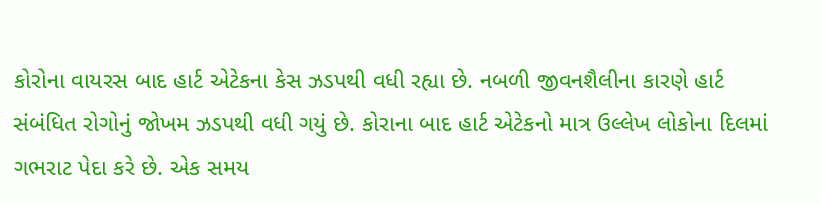કોરોના વાયરસ બાદ હાર્ટ એટેકના કેસ ઝડપથી વધી રહ્યા છે. નબળી જીવનશૈલીના કારણે હાર્ટ સંબંધિત રોગોનું જોખમ ઝડપથી વધી ગયું છે. કોરાના બાદ હાર્ટ એટેકનો માત્ર ઉલ્લેખ લોકોના દિલમાં ગભરાટ પેદા કરે છે. એક સમય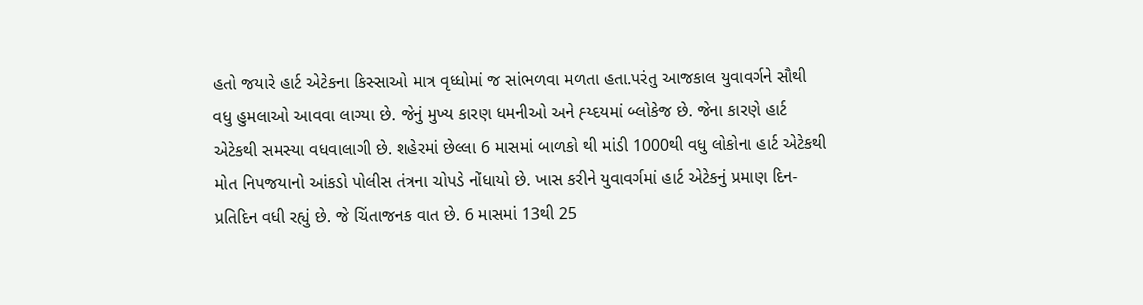હતો જયારે હાર્ટ એટેકના કિસ્સાઓ માત્ર વૃધ્ધોમાં જ સાંભળવા મળતા હતા.પરંતુ આજકાલ યુવાવર્ગને સૌથી વધુ હુમલાઓ આવવા લાગ્યા છે. જેનું મુખ્ય કારણ ધમનીઓ અને હ્ય્દયમાં બ્લોકેજ છે. જેના કારણે હાર્ટ એટેકથી સમસ્યા વધવાલાગી છે. શહેરમાં છેલ્લા 6 માસમાં બાળકો થી માંડી 1000થી વધુ લોકોના હાર્ટ એટેકથી મોત નિપજયાનો આંકડો પોલીસ તંત્રના ચોપડે નોંધાયો છે. ખાસ કરીને યુવાવર્ગમાં હાર્ટ એટેકનું પ્રમાણ દિન-પ્રતિદિન વધી રહ્યું છે. જે ચિંતાજનક વાત છે. 6 માસમાં 13થી 25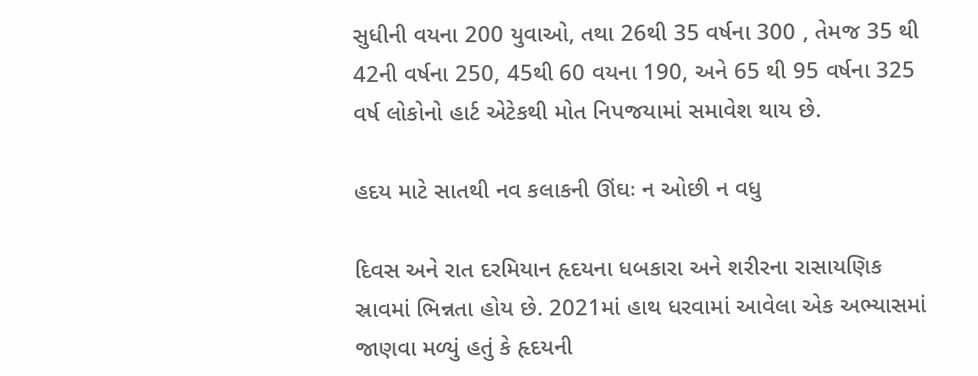સુધીની વયના 200 યુવાઓ, તથા 26થી 35 વર્ષના 300 , તેમજ 35 થી 42ની વર્ષના 250, 45થી 60 વયના 190, અને 65 થી 95 વર્ષના 325 વર્ષ લોકોનો હાર્ટ એટેકથી મોત નિપજયામાં સમાવેશ થાય છે.

હદય માટે સાતથી નવ કલાકની ઊંઘઃ ન ઓછી ન વધુ

દિવસ અને રાત દરમિયાન હૃદયના ધબકારા અને શરીરના રાસાયણિક સ્રાવમાં ભિન્નતા હોય છે. 2021માં હાથ ધરવામાં આવેલા એક અભ્યાસમાં જાણવા મળ્યું હતું કે હૃદયની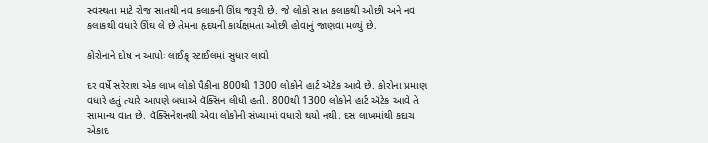સ્વસ્થતા માટે રોજ સાતથી નવ કલાકની ઊંઘ જરૂરી છે. જે લોકો સાત કલાકથી ઓછી અને નવ કલાકથી વધારે ઊંઘ લે છે તેમના હૃદયની કાર્યક્ષમતા ઓછી હોવાનું જાણવા મળ્યું છે.

કોરોનાને દોષ ન આપોઃ લાઈફ્ સ્ટાઈલમાં સુધાર લાવો

દર વર્ષે સરેરાશ એક લાખ લોકો પૈકીના 800થી 1300 લોકોને હાર્ટ ઍટેક આવે છે. કોરોના પ્રમાણ વધારે હતું ત્યારે આપણે બધાએ વૅક્સિન લીધી હતી. 800થી 1300 લોકોને હાર્ટ ઍટેક આવે તે સામાન્ય વાત છે. વૅક્સિનેશનથી એવા લોકોની સંખ્યામાં વધારો થયો નથી. દસ લાખમાંથી કદાચ એકાદ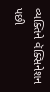વ્યક્તિને વૅક્સિનેશન પછી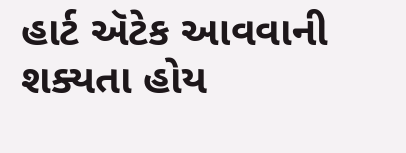હાર્ટ ઍટેક આવવાની શક્યતા હોય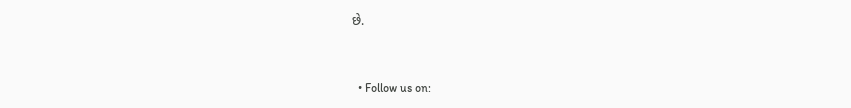છે.


  • Follow us on: